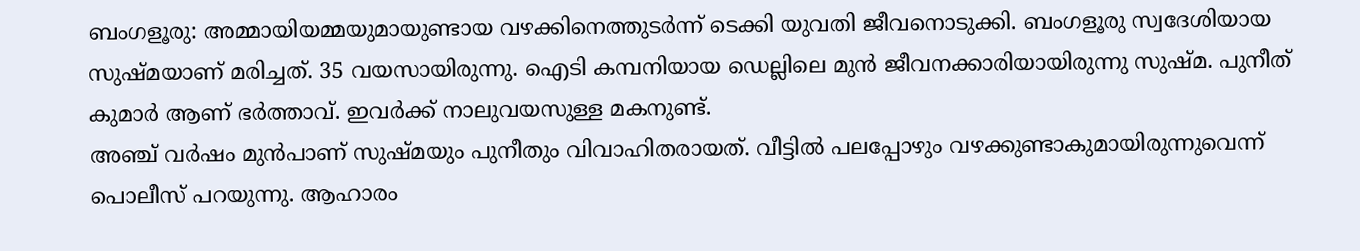ബംഗളൂരു: അമ്മായിയമ്മയുമായുണ്ടായ വഴക്കിനെത്തുടർന്ന് ടെക്കി യുവതി ജീവനൊടുക്കി. ബംഗളൂരു സ്വദേശിയായ സുഷ്മയാണ് മരിച്ചത്. 35 വയസായിരുന്നു. ഐടി കമ്പനിയായ ഡെല്ലിലെ മുൻ ജീവനക്കാരിയായിരുന്നു സുഷ്മ. പുനീത് കുമാർ ആണ് ഭർത്താവ്. ഇവർക്ക് നാലുവയസുള്ള മകനുണ്ട്.
അഞ്ച് വർഷം മുൻപാണ് സുഷ്മയും പുനീതും വിവാഹിതരായത്. വീട്ടിൽ പലപ്പോഴും വഴക്കുണ്ടാകുമായിരുന്നുവെന്ന് പൊലീസ് പറയുന്നു. ആഹാരം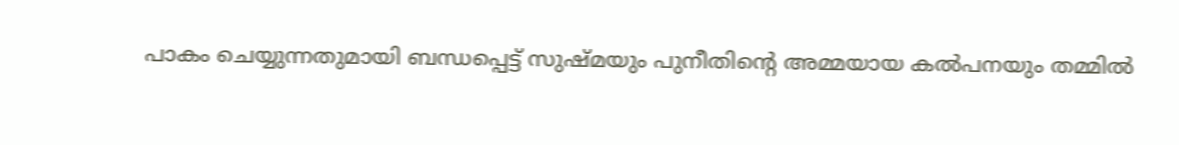പാകം ചെയ്യുന്നതുമായി ബന്ധപ്പെട്ട് സുഷ്മയും പുനീതിന്റെ അമ്മയായ കൽപനയും തമ്മിൽ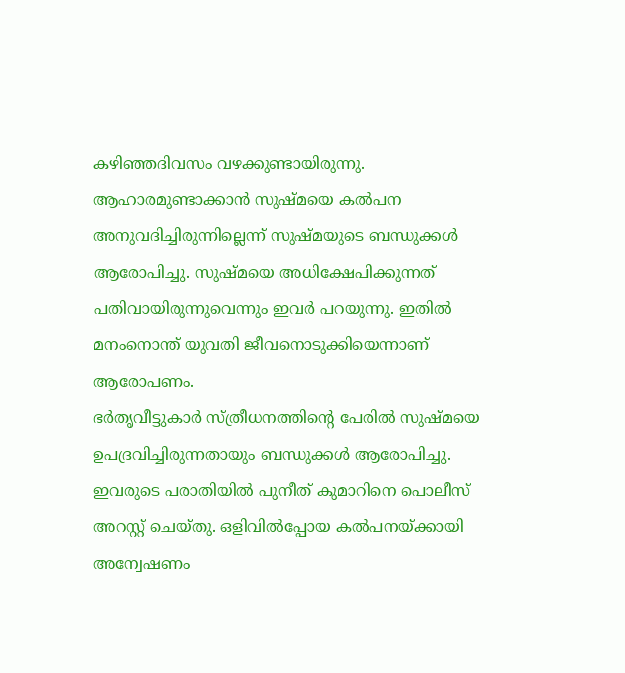കഴിഞ്ഞദിവസം വഴക്കുണ്ടായിരുന്നു. ആഹാരമുണ്ടാക്കാൻ സുഷ്മയെ കൽപന അനുവദിച്ചിരുന്നില്ലെന്ന് സുഷ്മയുടെ ബന്ധുക്കൾ ആരോപിച്ചു. സുഷ്മയെ അധിക്ഷേപിക്കുന്നത് പതിവായിരുന്നുവെന്നും ഇവർ പറയുന്നു. ഇതിൽ മനംനൊന്ത് യുവതി ജീവനൊടുക്കിയെന്നാണ് ആരോപണം.
ഭർതൃവീട്ടുകാർ സ്ത്രീധനത്തിന്റെ പേരിൽ സുഷ്മയെ ഉപദ്രവിച്ചിരുന്നതായും ബന്ധുക്കൾ ആരോപിച്ചു. ഇവരുടെ പരാതിയിൽ പുനീത് കുമാറിനെ പൊലീസ് അറസ്റ്റ് ചെയ്തു. ഒളിവിൽപ്പോയ കൽപനയ്ക്കായി അന്വേഷണം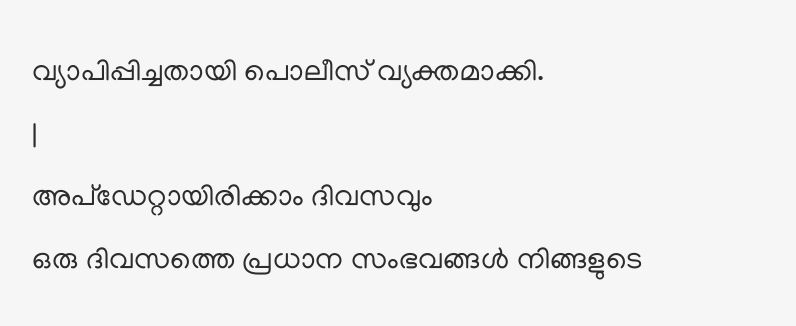വ്യാപിപ്പിച്ചതായി പൊലീസ് വ്യക്തമാക്കി.
|
അപ്ഡേറ്റായിരിക്കാം ദിവസവും
ഒരു ദിവസത്തെ പ്രധാന സംഭവങ്ങൾ നിങ്ങളുടെ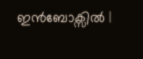ഇൻബോക്സിൽ |